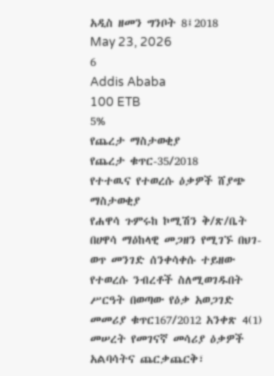አዲስ ዘመን ግንቦት 8፤2018
May 23, 2026
6
Addis Ababa
100 ETB
5%
የጨረታ ማስታወቂያ
የጨረታ ቁጥር-35/2018
የተተዉና የተወረሱ ዕቃዎች ሸያጭ ማስታወቂያ
የሐዋሳ ጉምሩከ ኮሚሽን ቅ/ጽ/ቤት በሀዋሳ ማዕከላዊ መጋዘን የሚገኙ በህገ-ወጥ መንገድ ሰንቀሳቀሱ ተይዘው የተወረሱ ንብረቶች ስለሚወገዱበት ሥርዓት በወጣው የዕቃ አወጋገድ መመሪያ ቁጥር167/2012 አንቀጽ 4(1) መሠረት የመገናኛ መሳሪያ ዕቃዎች አልባሳትና ጨርቃጨርቅ፣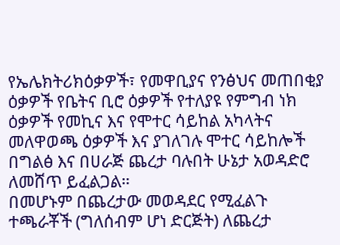የኤሌክትሪክዕቃዎች፣ የመዋቢያና የንፅህና መጠበቂያ ዕቃዎች የቤትና ቢሮ ዕቃዎች የተለያዩ የምግብ ነክ ዕቃዎች የመኪና እና የሞተር ሳይከል አካላትና መለዋወጫ ዕቃዎች እና ያገለገሉ ሞተር ሳይከሎች በግልፅ እና በሀራጅ ጨረታ ባሉበት ሁኔታ አወዳድሮ ለመሸጥ ይፈልጋል።
በመሆኑም በጨረታው መወዳደር የሚፈልጉ ተጫራቾች (ግለሰብም ሆነ ድርጅት) ለጨረታ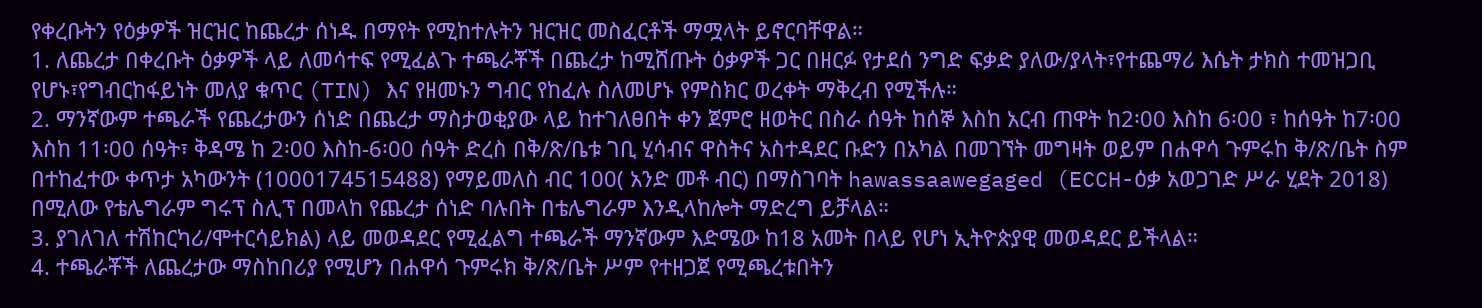የቀረቡትን የዕቃዎች ዝርዝር ከጨረታ ሰነዱ በማየት የሚከተሉትን ዝርዝር መስፈርቶች ማሟላት ይኖርባቸዋል።
1. ለጨረታ በቀረቡት ዕቃዎች ላይ ለመሳተፍ የሚፈልጉ ተጫራቾች በጨረታ ከሚሸጡት ዕቃዎች ጋር በዘርፉ የታደሰ ንግድ ፍቃድ ያለው/ያላት፣የተጨማሪ እሴት ታክስ ተመዝጋቢ የሆኑ፣የግብርከፋይነት መለያ ቁጥር (TIN) እና የዘመኑን ግብር የከፈሉ ስለመሆኑ የምስክር ወረቀት ማቅረብ የሚችሉ።
2. ማንኛውም ተጫራች የጨረታውን ሰነድ በጨረታ ማስታወቂያው ላይ ከተገለፀበት ቀን ጀምሮ ዘወትር በስራ ሰዓት ከሰኞ እስከ አርብ ጠዋት ከ2፡00 እስከ 6፡00 ፣ ከሰዓት ከ7፡00 እስከ 11፡00 ሰዓት፣ ቅዳሜ ከ 2፡00 እስከ-6፡00 ሰዓት ድረስ በቅ/ጽ/ቤቱ ገቢ ሂሳብና ዋስትና አስተዳደር ቡድን በአካል በመገኘት መግዛት ወይም በሐዋሳ ጉምሩከ ቅ/ጽ/ቤት ስም በተከፈተው ቀጥታ አካውንት (1000174515488) የማይመለስ ብር 100( አንድ መቶ ብር) በማስገባት hawassaawegaged (ECCH-ዕቃ አወጋገድ ሥራ ሂደት 2018) በሚለው የቴሌግራም ግሩፕ ስሊፕ በመላከ የጨረታ ሰነድ ባሉበት በቴሌግራም እንዲላከሎት ማድረግ ይቻላል።
3. ያገለገለ ተሽከርካሪ/ሞተርሳይክል) ላይ መወዳደር የሚፈልግ ተጫራች ማንኛውም እድሜው ከ18 አመት በላይ የሆነ ኢትዮጵያዊ መወዳደር ይችላል።
4. ተጫራቾች ለጨረታው ማስከበሪያ የሚሆን በሐዋሳ ጉምሩክ ቅ/ጽ/ቤት ሥም የተዘጋጀ የሚጫረቱበትን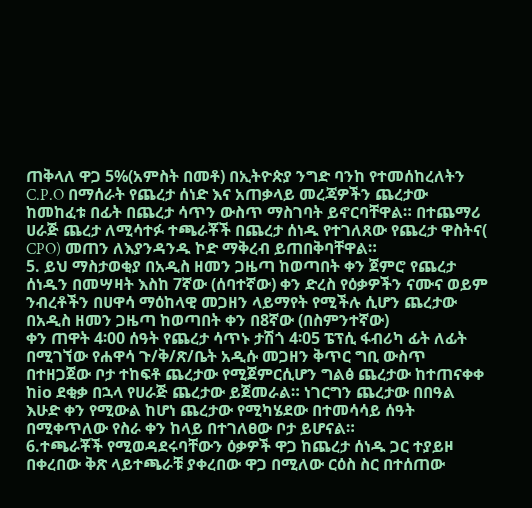ጠቅላለ ዋጋ 5%(አምስት በመቶ) በኢትዮጵያ ንግድ ባንከ የተመሰከረለትን C.P.O በማሰራት የጨረታ ሰነድ እና አጠቃላይ መረጃዎችን ጨረታው ከመከፈቱ በፊት በጨረታ ሳጥን ውስጥ ማስገባት ይኖርባቸዋል። በተጨማሪ ሀራጅ ጨረታ ለሚሳተፉ ተጫራቾች በጨረታ ሰነዱ የተገለጸው የጨረታ ዋስትና( CPO) መጠን ለእያንዳንዱ ኮድ ማቅረብ ይጠበቅባቸዋል።
5. ይህ ማስታወቂያ በአዲስ ዘመን ጋዜጣ ከወጣበት ቀን ጀምሮ የጨረታ ሰነዱን በመሣዛት እስከ 7ኛው (ሰባተኛው) ቀን ድረስ የዕቃዎችን ናሙና ወይም ንብረቶችን በሀዋሳ ማዕከላዊ መጋዘን ላይማየት የሚችሉ ሲሆን ጨረታው በአዲስ ዘመን ጋዜጣ ከወጣበት ቀን በ8ኛው (በስምንተኛው)
ቀን ጠዋት 4፡00 ሰዓት የጨረታ ሳጥኑ ታሽጎ 4፡05 ፔፕሲ ፋብሪካ ፊት ለፊት በሚገኘው የሐዋሳ ጉ/ቅ/ጽ/ቤት አዲሱ መጋዘን ቅጥር ግቢ ውስጥ በተዘጋጀው ቦታ ተከፍቶ ጨረታው የሚጀምርሲሆን ግልፅ ጨረታው ከተጠናቀቀ ከio ደቂቃ በኋላ የሀራጅ ጨረታው ይጀመራል። ነገርግን ጨረታው በበዓል እሁድ ቀን የሚውል ከሆነ ጨረታው የሚካሄደው በተመሳሳይ ሰዓት በሚቀጥለው የስራ ቀን ከላይ በተገለፀው ቦታ ይሆናል።
6.ተጫራቾች የሚወዳደሩባቸውን ዕቃዎች ዋጋ ከጨረታ ሰነዱ ጋር ተያይዞ በቀረበው ቅጽ ላይተጫራቹ ያቀረበው ዋጋ በሚለው ርዕስ ስር በተሰጠው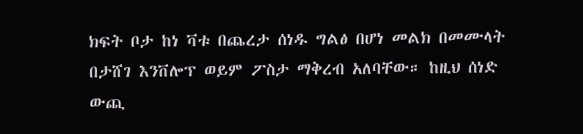ክፍት ቦታ ከነ ቫቱ በጨረታ ሰነዱ ግልፅ በሆነ መልክ በመሙላት በታሸገ እንቨሎፕ ወይም ፖስታ ማቅረብ አለባቸው። ከዚህ ሰነድ ውጪ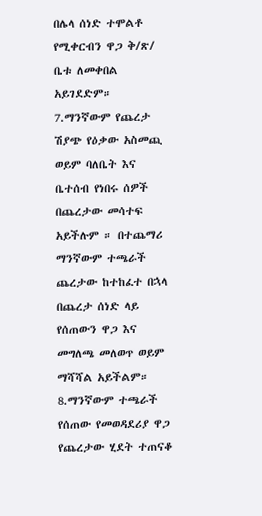በሌላ ሰነድ ተሞልቶ የሚቀርብን ዋጋ ቅ/ጽ/ ቤቱ ለመቀበል አይገደድም።
7.ማንኛውም የጨረታ ሽያጭ የዕቃው አስመጪ ወይም ባለቤት እና ቤተሰብ የነበሩ ሰዎች በጨረታው መሳተፍ አይችሉም ። በተጨማሪ ማንኛውም ተጫራች ጨረታው ከተከፈተ በኋላ በጨረታ ሰነድ ላይ የሰጠውን ዋጋ እና መግለጫ መለወጥ ወይም ማሻሻል አይችልም።
8.ማንኛውም ተጫራች የሰጠው የመወዳደሪያ ዋጋ የጨረታው ሂደት ተጠናቆ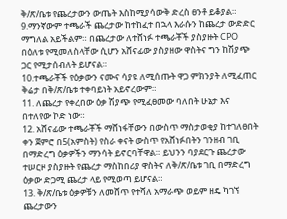ቅ/ጽ/ቤቱ የጨረታውን ውጤት እስከሚያሳውቅ ድረስ ፀንቶ ይቆያል።
9.ማንኛውም ተጫራች ጨረታው ከተከፈተ በኋላ እራሱን ከጨረታ ውድድር ማግለል አይችልም። በጨረታው ለተሸነፉ ተጫራቾች ያስያዙት CPO በዕለቱ የሚመለስላቸው ሲሆን አሸናፊው ያስያዘው ዋስትና ግን ከሽያጭ ጋር የሚታሰብለት ይሆናል።
10.ተጫራቾች የዕቃውን ናሙና ሳያዩ ለሚሰጡት ዋጋ ምክንያት ለሚፈጠር ቅሬታ በቅ/ጽ/ቤቱ ተቀባይነት አይኖረውም።
11. ለጨረታ የቀረበው ዕቃ ሽያጭ የሚፈፀመው ባለበት ሁኔታ እና በተለየው ኮድ ነው።
12. አሸናፊው ተጫራቾች ማሸነፋቸውን በውስጥ ማስታወቂያ ከተገለፀበት ቀን ጀምሮ በ5(አምስት) የስራ ቀናት ውስጥ የአሸነፉበትን ገንዘብ ገቢ በማድረግ ዕቃዎችን ማንሳት ይኖርባቸዋል። ይህንን ባያደርጉ ጨረታው ተሠርዞ ያስያዙት የጨረታ ማስከበሪያ ዋስትና ለቅ/ጽ/ቤቱ ገቢ በማድረግ ዕቃው ድጋሚ ጨረታ ላይ የሚወጣ ይሆናል።
13. ቅ/ጽ/ቤቱ ዕቃዎቹን ለመሸጥ የተሻለ አማራጭ ወይም ዘዴ ካገኘ ጨረታውን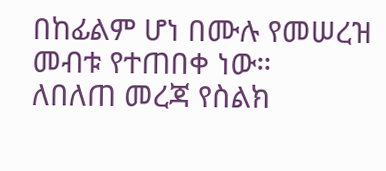በከፊልም ሆነ በሙሉ የመሠረዝ መብቱ የተጠበቀ ነው።
ለበለጠ መረጃ የስልክ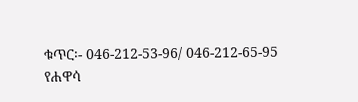ቁጥር፡- 046-212-53-96/ 046-212-65-95
የሐዋሳ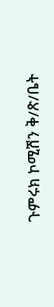ጉምሩክ ኮሚሽን ቅ/ጽ/ቤት